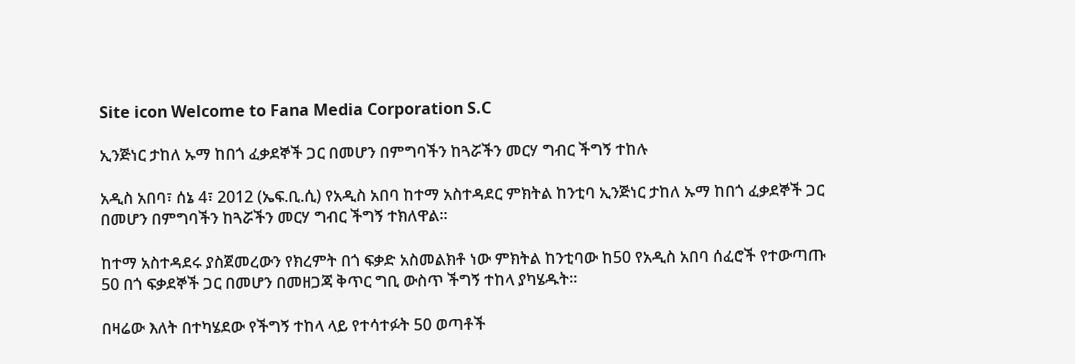Site icon Welcome to Fana Media Corporation S.C

ኢንጅነር ታከለ ኡማ ከበጎ ፈቃደኞች ጋር በመሆን በምግባችን ከጓሯችን መርሃ ግብር ችግኝ ተከሉ

አዲስ አበባ፣ ሰኔ 4፣ 2012 (ኤፍ.ቢ.ሲ) የአዲስ አበባ ከተማ አስተዳደር ምክትል ከንቲባ ኢንጅነር ታከለ ኡማ ከበጎ ፈቃደኞች ጋር በመሆን በምግባችን ከጓሯችን መርሃ ግብር ችግኝ ተክለዋል።

ከተማ አስተዳደሩ ያስጀመረውን የክረምት በጎ ፍቃድ አስመልክቶ ነው ምክትል ከንቲባው ከ50 የአዲስ አበባ ሰፈሮች የተውጣጡ 50 በጎ ፍቃደኞች ጋር በመሆን በመዘጋጃ ቅጥር ግቢ ውስጥ ችግኝ ተከላ ያካሄዱት።

በዛሬው እለት በተካሄደው የችግኝ ተከላ ላይ የተሳተፉት 50 ወጣቶች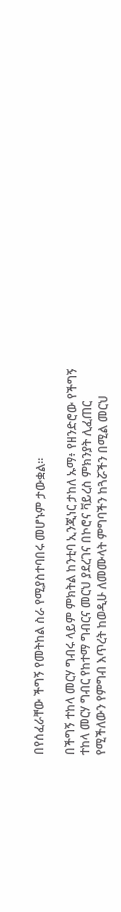በየሰፈራቸው ችግኝ የመትከል ስራ የሚያስተባበሩ መሆኑም ታውቋል።

በችግኝ ተከላ መርሃ ግብሩ ላይም ምክትል ከንቲባ ኢንጂነር ታከለ ኡማ፥ የዘንድሮው የችግኝ ተከላ መርሃ ግብር የከተማ ግብርና መርህ ያደረገና በኮሮና ቫይረስ ምክንያት ሊፈጠር የሚችለውን የምግብ እጥረት ከወዲሁ ለመሙላት ምግባችን ከጓሯችን በሚል መርህ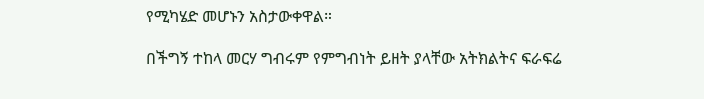የሚካሄድ መሆኑን አስታውቀዋል።

በችግኝ ተከላ መርሃ ግብሩም የምግብነት ይዘት ያላቸው አትክልትና ፍራፍሬ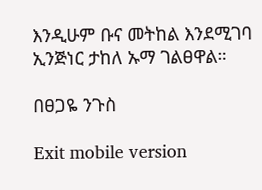እንዲሁም ቡና መትከል እንደሚገባ ኢንጅነር ታከለ ኡማ ገልፀዋል።

በፀጋዬ ንጉስ

Exit mobile version